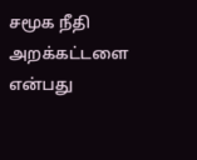சமூக நீதி அறக்கட்டளை என்பது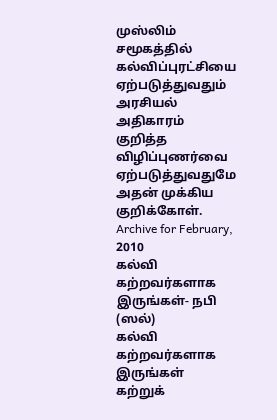முஸ்லிம் சமூகத்தில் கல்விப்புரட்சியை ஏற்படுத்துவதும் அரசியல் அதிகாரம் குறித்த விழிப்புணர்வை ஏற்படுத்துவதுமே அதன் முக்கிய குறிக்கோள்.
Archive for February, 2010
கல்வி கற்றவர்களாக இருங்கள்- நபி (ஸல்)
கல்வி கற்றவர்களாக இருங்கள்
கற்றுக்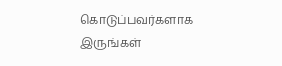கொடுப்பவர்களாக இருங்கள்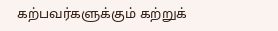கற்பவர்களுக்கும் கற்றுக்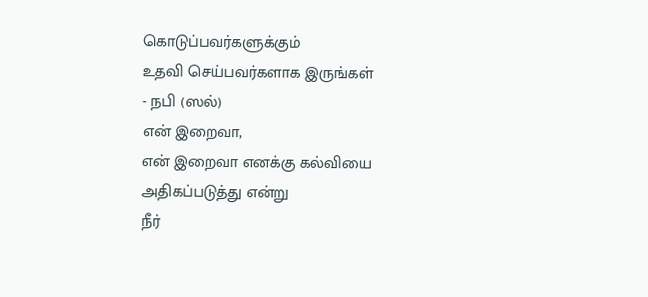கொடுப்பவர்களுக்கும்
உதவி செய்பவர்களாக இருங்கள்
- நபி (ஸல்)
என் இறைவா,
என் இறைவா எனக்கு கல்வியை அதிகப்படுத்து என்று
நீர்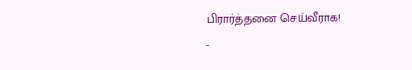பிரார்த்தனை செய்வீராக!
-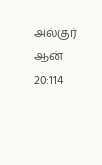அல்குர் ஆன் 20:114